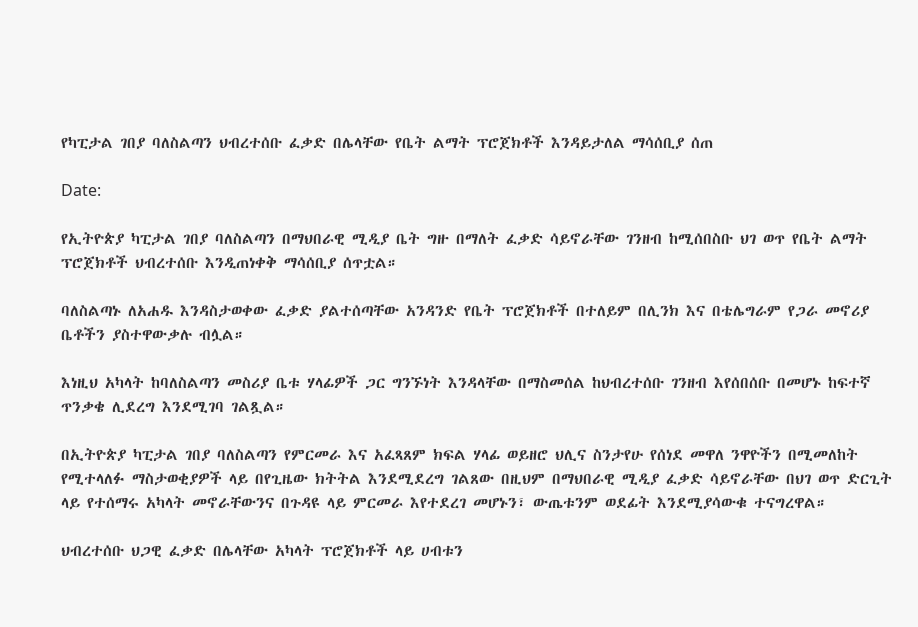የካፒታል ገበያ ባለስልጣን ህብረተሰቡ ፈቃድ በሌላቸው የቤት ልማት ፕሮጀክቶች እንዳይታለል ማሳሰቢያ ሰጠ

Date:

የኢትዮጵያ ካፒታል ገበያ ባለስልጣን በማህበራዊ ሚዲያ ቤት ግዙ በማለት ፈቃድ ሳይኖራቸው ገንዘብ ከሚሰበስቡ ህገ ወጥ የቤት ልማት ፕሮጀክቶች ህብረተሰቡ እንዲጠነቀቅ ማሳሰቢያ ሰጥቷል።

ባለስልጣኑ ለአሐዱ እንዳስታወቀው ፈቃድ ያልተሰጣቸው አንዳንድ የቤት ፕሮጀክቶች በተለይም በሊንክ እና በቴሌግራም የጋራ መኖሪያ ቤቶችን ያስተዋውቃሉ ብሏል።

እነዚህ አካላት ከባለስልጣን መስሪያ ቤቱ ሃላፊዎች ጋር ግንኙነት እንዳላቸው በማስመሰል ከህብረተሰቡ ገንዘብ እየሰበሰቡ በመሆኑ ከፍተኛ ጥንቃቄ ሊደረግ እንደሚገባ ገልጿል።

በኢትዮጵያ ካፒታል ገበያ ባለስልጣን የምርመራ እና አፈጻጸም ክፍል ሃላፊ ወይዘሮ ህሊና ስንታየሁ የሰነደ መዋለ ንዋዮችን በሚመለከት የሚተላለፉ ማስታወቂያዎች ላይ በየጊዜው ክትትል እንደሚደረግ ገልጸው በዚህም በማህበራዊ ሚዲያ ፈቃድ ሳይኖራቸው በህገ ወጥ ድርጊት ላይ የተሰማሩ አካላት መኖራቸውንና በጉዳዩ ላይ ምርመራ እየተደረገ መሆኑን፣ ውጤቱንም ወደፊት እንደሚያሳውቁ ተናግረዋል።

ህብረተሰቡ ህጋዊ ፈቃድ በሌላቸው አካላት ፕሮጀክቶች ላይ ሀብቱን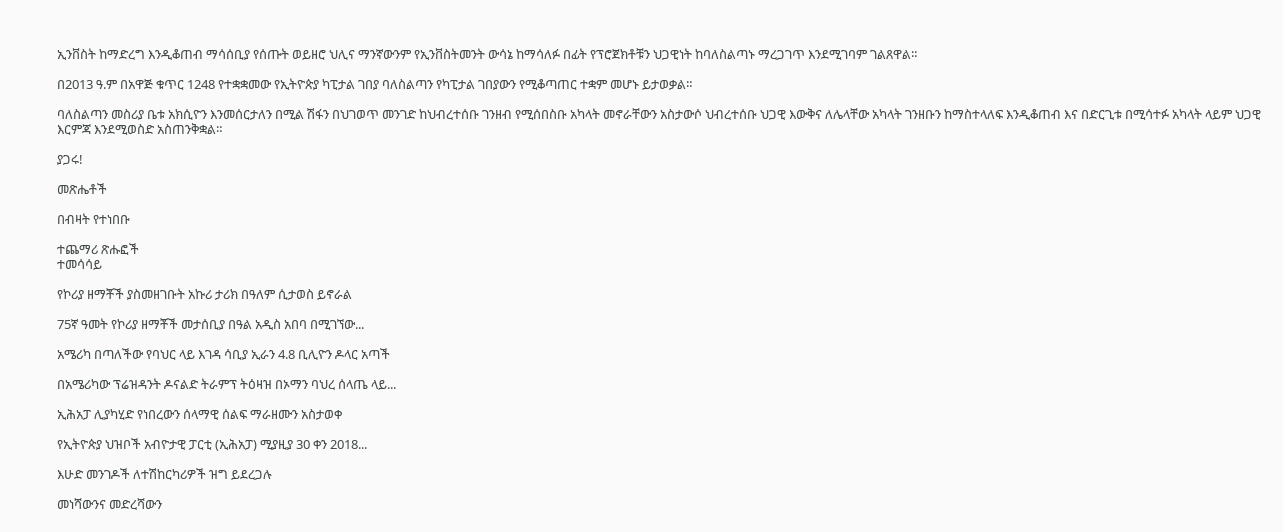ኢንቨስት ከማድረግ እንዲቆጠብ ማሳሰቢያ የሰጡት ወይዘሮ ህሊና ማንኛውንም የኢንቨስትመንት ውሳኔ ከማሳለፉ በፊት የፕሮጀክቶቹን ህጋዊነት ከባለስልጣኑ ማረጋገጥ እንደሚገባም ገልጸዋል።

በ2013 ዓ.ም በአዋጅ ቁጥር 1248 የተቋቋመው የኢትዮጵያ ካፒታል ገበያ ባለስልጣን የካፒታል ገበያውን የሚቆጣጠር ተቋም መሆኑ ይታወቃል።

ባለስልጣን መስሪያ ቤቱ አክሲዮን እንመሰርታለን በሚል ሽፋን በህገወጥ መንገድ ከህብረተሰቡ ገንዘብ የሚሰበስቡ አካላት መኖራቸውን አስታውሶ ህብረተሰቡ ህጋዊ እውቅና ለሌላቸው አካላት ገንዘቡን ከማስተላለፍ እንዲቆጠብ እና በድርጊቱ በሚሳተፉ አካላት ላይም ህጋዊ እርምጃ እንደሚወስድ አስጠንቅቋል።

ያጋሩ!

መጽሔቶች

በብዛት የተነበቡ

ተጨማሪ ጽሑፎች
ተመሳሳይ

የኮሪያ ዘማቾች ያስመዘገቡት አኩሪ ታሪክ በዓለም ሲታወስ ይኖራል

75ኛ ዓመት የኮሪያ ዘማቾች መታሰቢያ በዓል አዲስ አበባ በሚገኘው...

አሜሪካ በጣለችው የባህር ላይ እገዳ ሳቢያ ኢራን 4.8 ቢሊዮን ዶላር አጣች

በአሜሪካው ፕሬዝዳንት ዶናልድ ትራምፕ ትዕዛዝ በኦማን ባህረ ሰላጤ ላይ...

ኢሕአፓ ሊያካሂድ የነበረውን ሰላማዊ ሰልፍ ማራዘሙን አስታወቀ

የኢትዮጵያ ህዝቦች አብዮታዊ ፓርቲ (ኢሕአፓ) ሚያዚያ 30 ቀን 2018...

እሁድ መንገዶች ለተሽከርካሪዎች ዝግ ይደረጋሉ

መነሻውንና መድረሻውን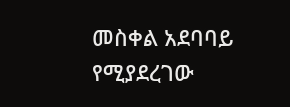መስቀል አደባባይ የሚያደረገው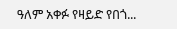ዓለም አቀፉ የዛይድ የበጎ...